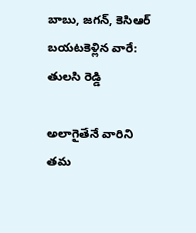బాబు, జగన్, కెసిఆర్ బయటకెళ్లిన వారే: తులసి రెడ్డి

అలాగైతేనే వారిని తమ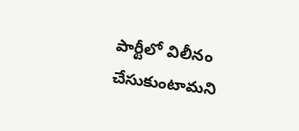పార్టీలో విలీనం చేసుకుంటామని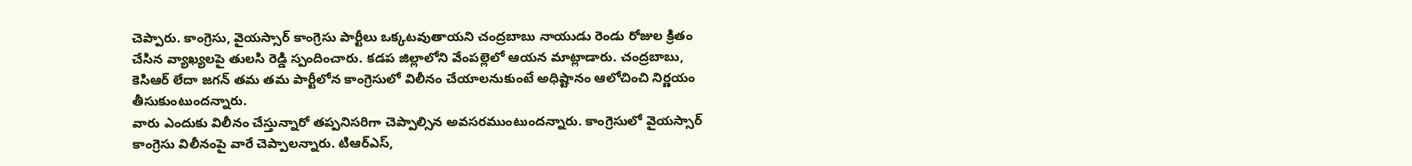చెప్పారు. కాంగ్రెసు, వైయస్సార్ కాంగ్రెసు పార్టీలు ఒక్కటవుతాయని చంద్రబాబు నాయుడు రెండు రోజుల క్రితం చేసిన వ్యాఖ్యలపై తులసి రెడ్డి స్పందించారు. కడప జిల్లాలోని వేంపల్లెలో ఆయన మాట్లాడారు. చంద్రబాబు, కెసిఆర్ లేదా జగన్ తమ తమ పార్టీలోన కాంగ్రెసులో విలీనం చేయాలనుకుంటే అధిష్టానం ఆలోచించి నిర్ణయం తీసుకుంటుందన్నారు.
వారు ఎందుకు విలీనం చేస్తున్నారో తప్పనిసరిగా చెప్పాల్సిన అవసరముంటుందన్నారు. కాంగ్రెసులో వైయస్సార్ కాంగ్రెసు విలీనంపై వారే చెప్పాలన్నారు. టిఆర్ఎస్,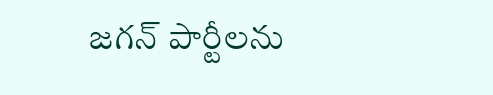జగన్ పార్టీలను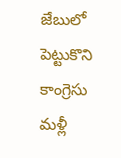జేబులో పెట్టుకొని కాంగ్రెసు మళ్లీ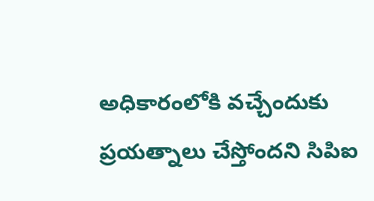అధికారంలోకి వచ్చేందుకు ప్రయత్నాలు చేస్తోందని సిపిఐ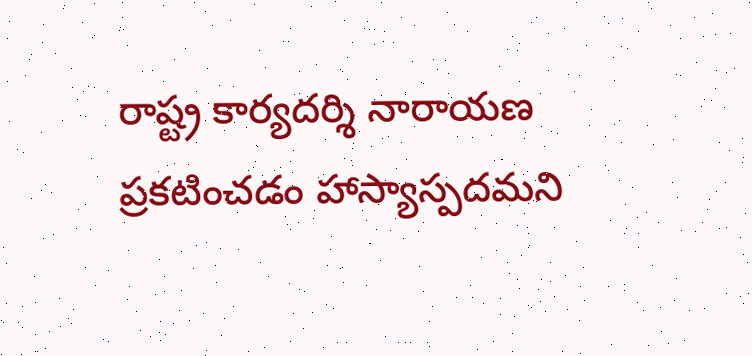రాష్ట్ర కార్యదర్శి నారాయణ ప్రకటించడం హాస్యాస్పదమని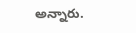అన్నారు.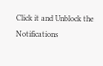Click it and Unblock the Notifications